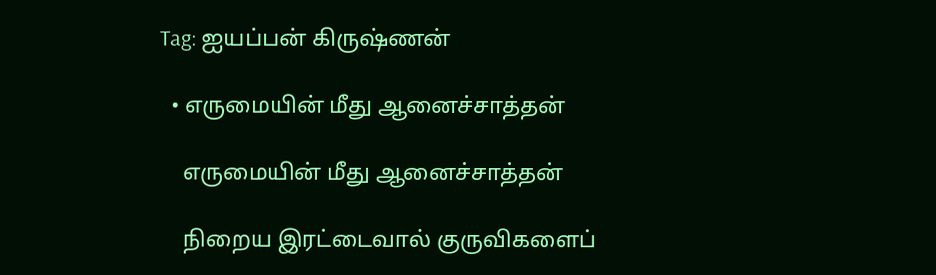Tag: ஐயப்பன் கிருஷ்ணன்

  • எருமையின் மீது ஆனைச்சாத்தன்

    எருமையின் மீது ஆனைச்சாத்தன்

    நிறைய இரட்டைவால் குருவிகளைப்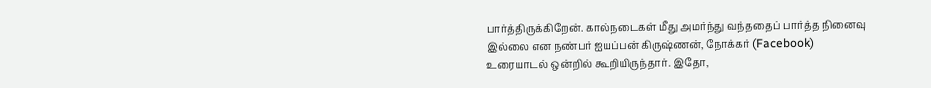பார்த்திருக்கிறேன். கால்நடைகள் மீது அமர்ந்து வந்ததைப் பார்த்த நினைவு இல்லை என நண்பர் ஐயப்பன் கிருஷ்ணன், நோக்கர் (Facebook) உரையாடல் ஒன்றில் கூறியிருந்தார். இதோ,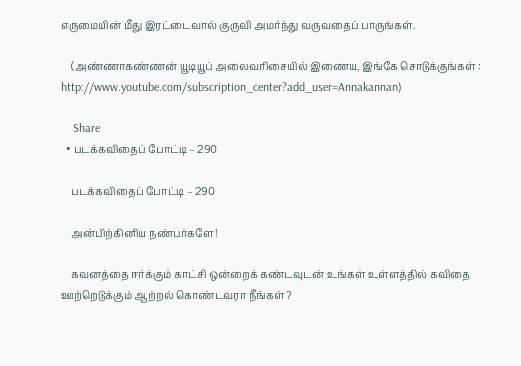எருமையின் மீது இரட்டைவால் குருவி அமர்ந்து வருவதைப் பாருங்கள்.

    (அண்ணாகண்ணன் யூடியூப் அலைவரிசையில் இணைய, இங்கே சொடுக்குங்கள் : http://www.youtube.com/subscription_center?add_user=Annakannan)

    Share
  • படக்கவிதைப் போட்டி – 290

    படக்கவிதைப் போட்டி – 290

    அன்பிற்கினிய நண்பர்களே!

    கவனத்தை ஈர்க்கும் காட்சி ஒன்றைக் கண்டவுடன் உங்கள் உள்ளத்தில் கவிதை ஊற்றெடுக்கும் ஆற்றல் கொண்டவரா நீங்கள்?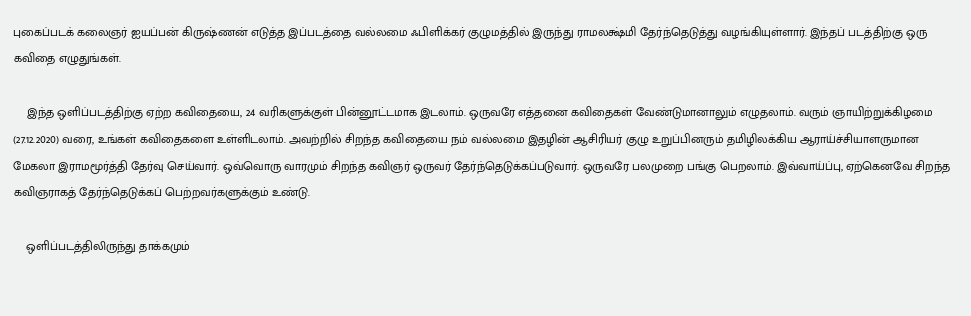புகைப்படக் கலைஞர் ஐயப்பன் கிருஷ்ணன் எடுத்த இப்படத்தை வல்லமை ஃபிளிக்கர் குழுமத்தில் இருந்து ராமலக்ஷ்மி தேர்ந்தெடுத்து வழங்கியுள்ளார். இந்தப் படத்திற்கு ஒரு கவிதை எழுதுங்கள்.

    இந்த ஒளிப்படத்திற்கு ஏற்ற கவிதையை, 24 வரிகளுக்குள் பின்னூட்டமாக இடலாம். ஒருவரே எத்தனை கவிதைகள் வேண்டுமானாலும் எழுதலாம். வரும் ஞாயிற்றுக்கிழமை (27.12.2020) வரை, உங்கள் கவிதைகளை உள்ளிடலாம். அவற்றில் சிறந்த கவிதையை நம் வல்லமை இதழின் ஆசிரியர் குழு உறுப்பினரும் தமிழிலக்கிய ஆராய்ச்சியாளருமான மேகலா இராமமூர்த்தி தேர்வு செய்வார். ஒவ்வொரு வாரமும் சிறந்த கவிஞர் ஒருவர் தேர்ந்தெடுக்கப்படுவார். ஒருவரே பலமுறை பங்கு பெறலாம். இவ்வாய்ப்பு, ஏற்கெனவே சிறந்த கவிஞராகத் தேர்ந்தெடுக்கப் பெற்றவர்களுக்கும் உண்டு.

    ஒளிப்படத்திலிருந்து தாக்கமும்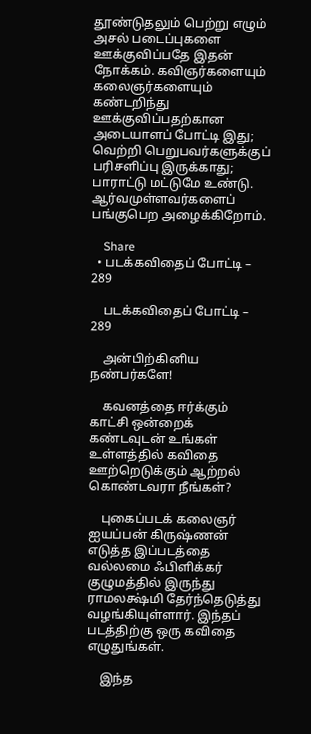தூண்டுதலும் பெற்று எழும் அசல் படைப்புகளை ஊக்குவிப்பதே இதன் நோக்கம். கவிஞர்களையும் கலைஞர்களையும் கண்டறிந்து ஊக்குவிப்பதற்கான அடையாளப் போட்டி இது; வெற்றி பெறுபவர்களுக்குப் பரிசளிப்பு இருக்காது; பாராட்டு மட்டுமே உண்டு. ஆர்வமுள்ளவர்களைப் பங்குபெற அழைக்கிறோம்.

    Share
  • படக்கவிதைப் போட்டி – 289

    படக்கவிதைப் போட்டி – 289

    அன்பிற்கினிய நண்பர்களே!

    கவனத்தை ஈர்க்கும் காட்சி ஒன்றைக் கண்டவுடன் உங்கள் உள்ளத்தில் கவிதை ஊற்றெடுக்கும் ஆற்றல் கொண்டவரா நீங்கள்?

    புகைப்படக் கலைஞர் ஐயப்பன் கிருஷ்ணன் எடுத்த இப்படத்தை வல்லமை ஃபிளிக்கர் குழுமத்தில் இருந்து ராமலக்ஷ்மி தேர்ந்தெடுத்து வழங்கியுள்ளார். இந்தப் படத்திற்கு ஒரு கவிதை எழுதுங்கள்.

    இந்த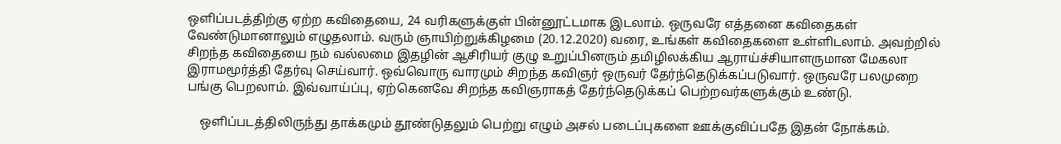ஒளிப்படத்திற்கு ஏற்ற கவிதையை, 24 வரிகளுக்குள் பின்னூட்டமாக இடலாம். ஒருவரே எத்தனை கவிதைகள் வேண்டுமானாலும் எழுதலாம். வரும் ஞாயிற்றுக்கிழமை (20.12.2020) வரை, உங்கள் கவிதைகளை உள்ளிடலாம். அவற்றில் சிறந்த கவிதையை நம் வல்லமை இதழின் ஆசிரியர் குழு உறுப்பினரும் தமிழிலக்கிய ஆராய்ச்சியாளருமான மேகலா இராமமூர்த்தி தேர்வு செய்வார். ஒவ்வொரு வாரமும் சிறந்த கவிஞர் ஒருவர் தேர்ந்தெடுக்கப்படுவார். ஒருவரே பலமுறை பங்கு பெறலாம். இவ்வாய்ப்பு, ஏற்கெனவே சிறந்த கவிஞராகத் தேர்ந்தெடுக்கப் பெற்றவர்களுக்கும் உண்டு.

    ஒளிப்படத்திலிருந்து தாக்கமும் தூண்டுதலும் பெற்று எழும் அசல் படைப்புகளை ஊக்குவிப்பதே இதன் நோக்கம்.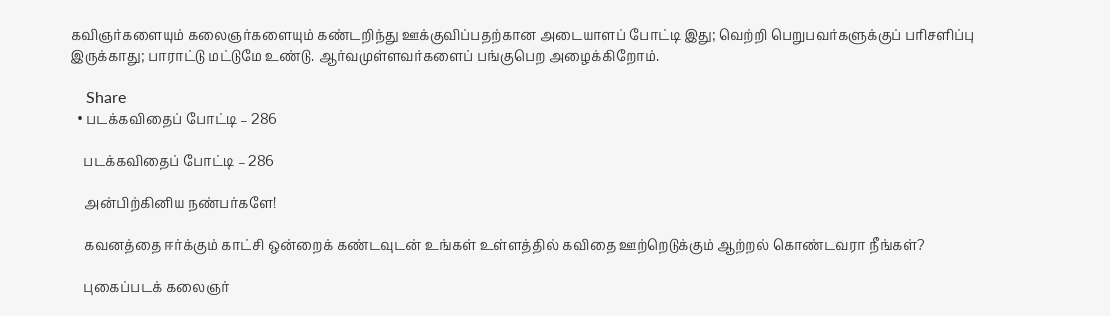கவிஞர்களையும் கலைஞர்களையும் கண்டறிந்து ஊக்குவிப்பதற்கான அடையாளப் போட்டி இது; வெற்றி பெறுபவர்களுக்குப் பரிசளிப்பு இருக்காது; பாராட்டு மட்டுமே உண்டு. ஆர்வமுள்ளவர்களைப் பங்குபெற அழைக்கிறோம்.

    Share
  • படக்கவிதைப் போட்டி – 286

    படக்கவிதைப் போட்டி – 286

    அன்பிற்கினிய நண்பர்களே!

    கவனத்தை ஈர்க்கும் காட்சி ஒன்றைக் கண்டவுடன் உங்கள் உள்ளத்தில் கவிதை ஊற்றெடுக்கும் ஆற்றல் கொண்டவரா நீங்கள்?

    புகைப்படக் கலைஞர்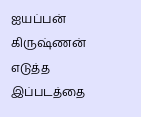ஐயப்பன் கிருஷ்ணன் எடுத்த இப்படத்தை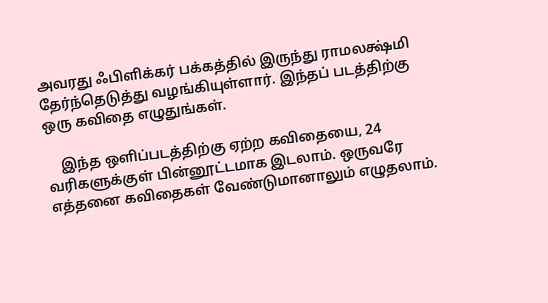அவரது ஃபிளிக்கர் பக்கத்தில் இருந்து ராமலக்ஷ்மி தேர்ந்தெடுத்து வழங்கியுள்ளார். இந்தப் படத்திற்கு ஒரு கவிதை எழுதுங்கள்.

    இந்த ஒளிப்படத்திற்கு ஏற்ற கவிதையை, 24 வரிகளுக்குள் பின்னூட்டமாக இடலாம். ஒருவரே எத்தனை கவிதைகள் வேண்டுமானாலும் எழுதலாம்.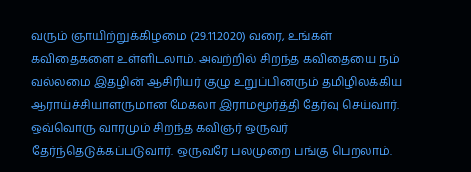வரும் ஞாயிற்றுக்கிழமை (29.11.2020) வரை, உங்கள் கவிதைகளை உள்ளிடலாம். அவற்றில் சிறந்த கவிதையை நம் வல்லமை இதழின் ஆசிரியர் குழு உறுப்பினரும் தமிழிலக்கிய ஆராய்ச்சியாளருமான மேகலா இராமமூர்த்தி தேர்வு செய்வார். ஒவ்வொரு வாரமும் சிறந்த கவிஞர் ஒருவர் தேர்ந்தெடுக்கப்படுவார். ஒருவரே பலமுறை பங்கு பெறலாம்.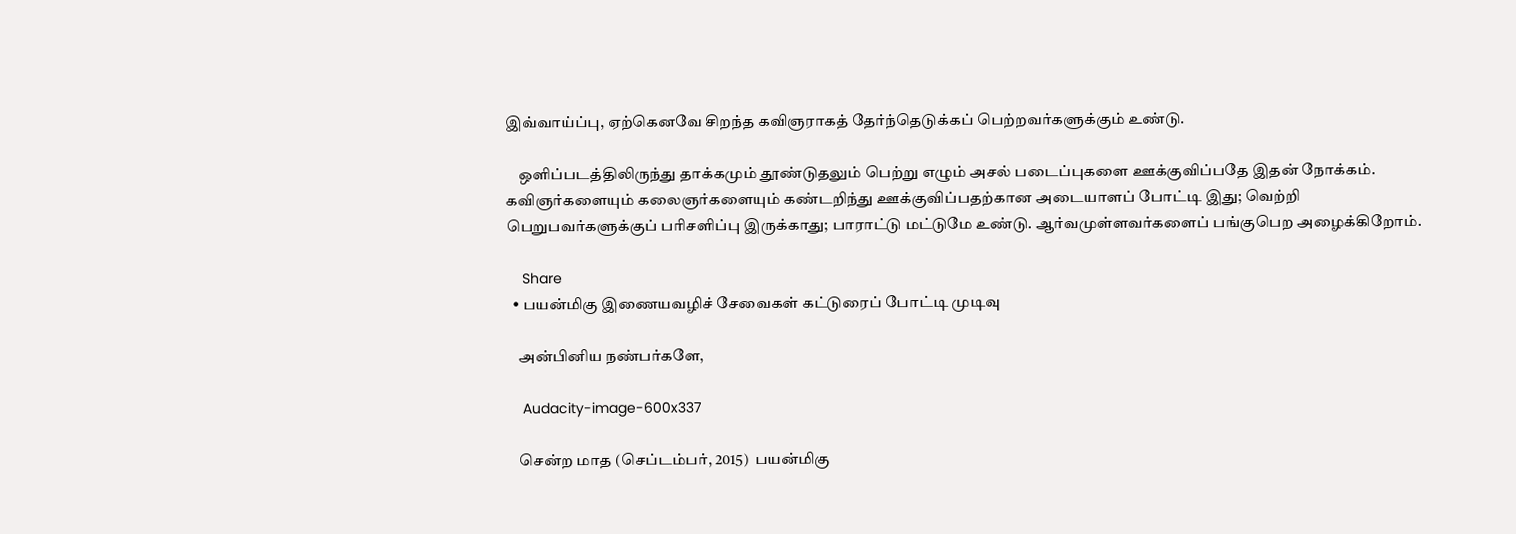இவ்வாய்ப்பு, ஏற்கெனவே சிறந்த கவிஞராகத் தேர்ந்தெடுக்கப் பெற்றவர்களுக்கும் உண்டு.

    ஒளிப்படத்திலிருந்து தாக்கமும் தூண்டுதலும் பெற்று எழும் அசல் படைப்புகளை ஊக்குவிப்பதே இதன் நோக்கம். கவிஞர்களையும் கலைஞர்களையும் கண்டறிந்து ஊக்குவிப்பதற்கான அடையாளப் போட்டி இது; வெற்றி பெறுபவர்களுக்குப் பரிசளிப்பு இருக்காது; பாராட்டு மட்டுமே உண்டு. ஆர்வமுள்ளவர்களைப் பங்குபெற அழைக்கிறோம்.

    Share
  • பயன்மிகு இணையவழிச் சேவைகள் கட்டுரைப் போட்டி முடிவு

    அன்பினிய நண்பர்களே,

    Audacity-image-600x337

    சென்ற மாத (செப்டம்பர், 2015)  பயன்மிகு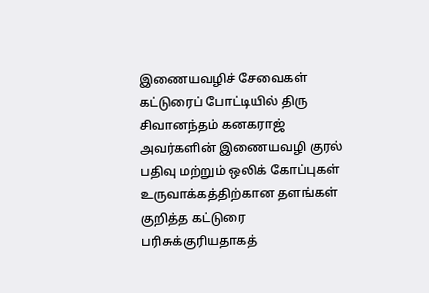இணையவழிச் சேவைகள் கட்டுரைப் போட்டியில் திரு சிவானந்தம் கனகராஜ் அவர்களின் இணையவழி குரல் பதிவு மற்றும் ஒலிக் கோப்புகள் உருவாக்கத்திற்கான தளங்கள்  குறித்த கட்டுரை பரிசுக்குரியதாகத்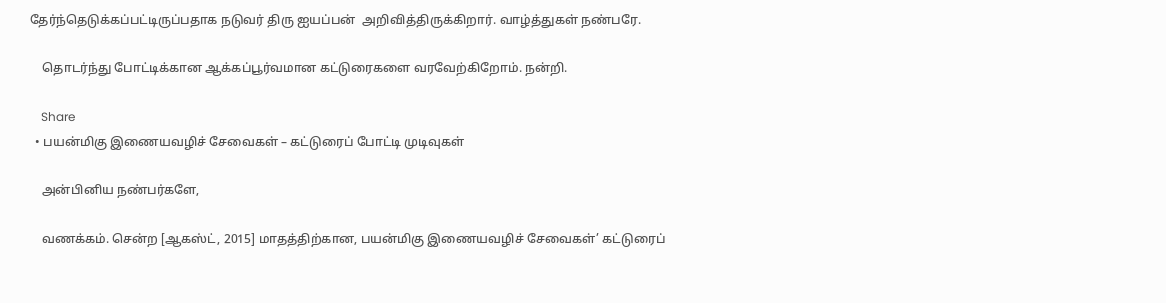தேர்ந்தெடுக்கப்பட்டிருப்பதாக நடுவர் திரு ஐயப்பன்  அறிவித்திருக்கிறார். வாழ்த்துகள் நண்பரே.

    தொடர்ந்து போட்டிக்கான ஆக்கப்பூர்வமான கட்டுரைகளை வரவேற்கிறோம். நன்றி.

    Share
  • பயன்மிகு இணையவழிச் சேவைகள் – கட்டுரைப் போட்டி முடிவுகள்

    அன்பினிய நண்பர்களே,

    வணக்கம். சென்ற [ஆகஸ்ட், 2015] மாதத்திற்கான, பயன்மிகு இணையவழிச் சேவைகள்’ கட்டுரைப்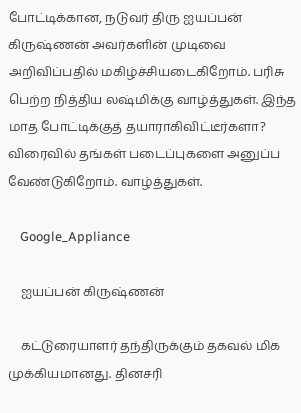போட்டிக்கான, நடுவர் திரு ஐயப்பன் கிருஷ்ணன் அவர்களின் முடிவை அறிவிப்பதில் மகிழ்ச்சியடைகிறோம். பரிசு பெற்ற நித்திய லஷ்மிக்கு வாழ்த்துகள். இந்த மாத போட்டிக்குத் தயாராகிவிட்டீர்களா? விரைவில் தங்கள் படைப்புகளை அனுப்ப வேண்டுகிறோம். வாழ்த்துகள்.

    Google_Appliance

    ஐயப்பன் கிருஷ்ணன்

    கட்டுரையாளர் தந்திருக்கும் தகவல் மிக முக்கியமானது. தினசரி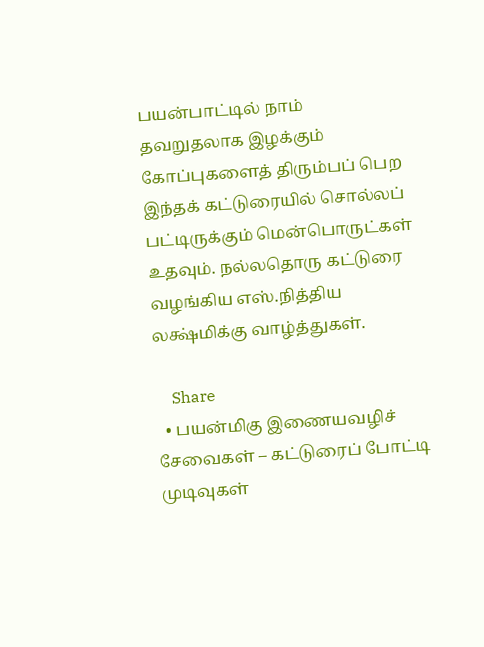பயன்பாட்டில் நாம் தவறுதலாக இழக்கும் கோப்புகளைத் திரும்பப் பெற இந்தக் கட்டுரையில் சொல்லப் பட்டிருக்கும் மென்பொருட்கள் உதவும். நல்லதொரு கட்டுரை வழங்கிய எஸ்.நித்திய லக்ஷ்மிக்கு வாழ்த்துகள்.

    Share
  • பயன்மிகு இணையவழிச் சேவைகள் – கட்டுரைப் போட்டி முடிவுகள்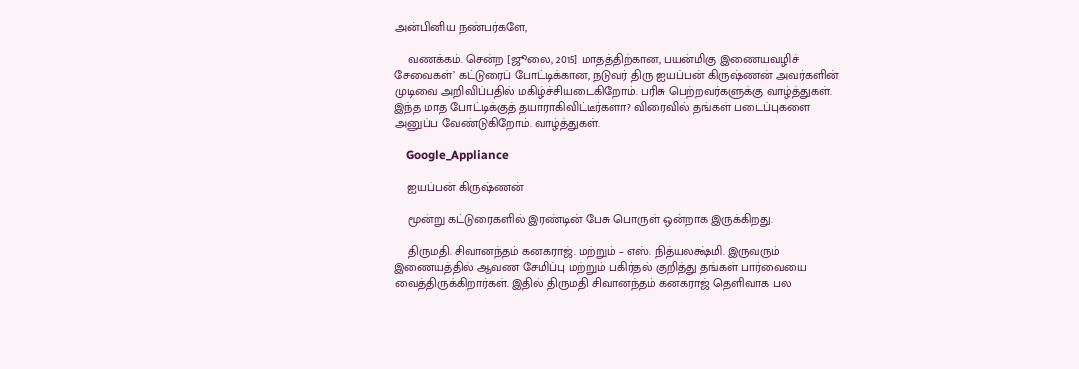அன்பினிய நண்பர்களே,

    வணக்கம். சென்ற [ஜூலை, 2015] மாதத்திற்கான, பயன்மிகு இணையவழிச் சேவைகள்’ கட்டுரைப் போட்டிக்கான, நடுவர் திரு ஐயப்பன் கிருஷ்ணன் அவர்களின் முடிவை அறிவிப்பதில் மகிழ்ச்சியடைகிறோம். பரிசு பெற்றவர்களுக்கு வாழ்த்துகள். இந்த மாத போட்டிக்குத் தயாராகிவிட்டீர்களா? விரைவில் தங்கள் படைப்புகளை அனுப்ப வேண்டுகிறோம். வாழ்த்துகள்.

    Google_Appliance

    ஐயப்பன் கிருஷ்ணன்

    மூன்று கட்டுரைகளில் இரண்டின் பேசு பொருள் ஒன்றாக இருக்கிறது.

    திருமதி. சிவானந்தம் கனகராஜ். மற்றும் – எஸ். நித்யலக்ஷ்மி. இருவரும் இணையத்தில் ஆவண சேமிப்பு மற்றும் பகிர்தல் குறித்து தங்கள் பார்வையை வைத்திருக்கிறார்கள். இதில் திருமதி சிவானந்தம் கனகராஜ் தெளிவாக பல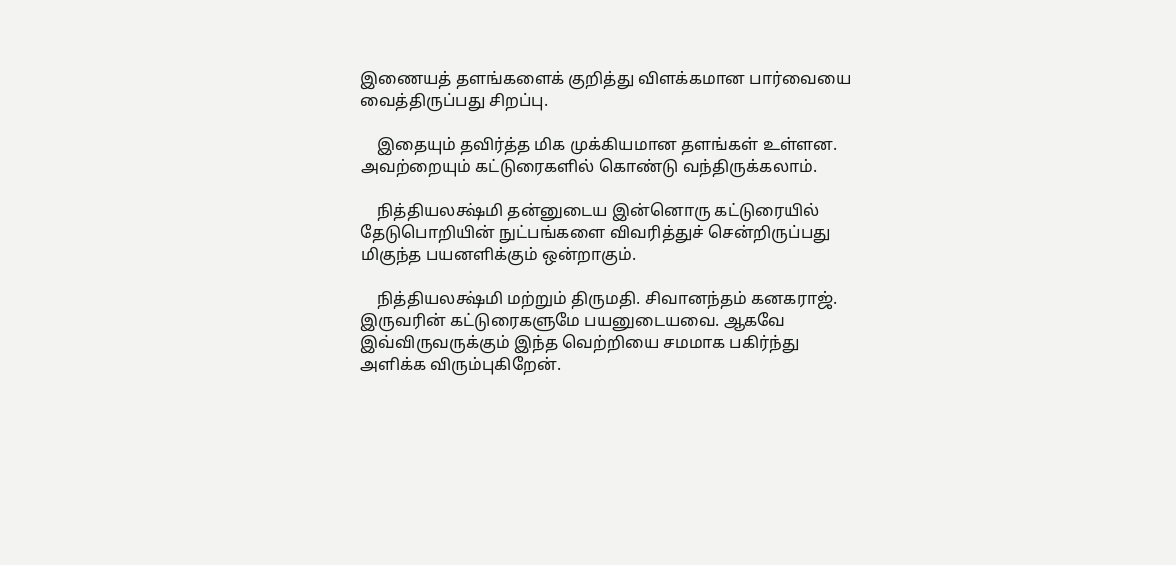இணையத் தளங்களைக் குறித்து விளக்கமான பார்வையை வைத்திருப்பது சிறப்பு.

    இதையும் தவிர்த்த மிக முக்கியமான தளங்கள் உள்ளன. அவற்றையும் கட்டுரைகளில் கொண்டு வந்திருக்கலாம்.

    நித்தியலக்ஷ்மி தன்னுடைய இன்னொரு கட்டுரையில் தேடுபொறியின் நுட்பங்களை விவரித்துச் சென்றிருப்பது மிகுந்த பயனளிக்கும் ஒன்றாகும்.

    நித்தியலக்ஷ்மி மற்றும் திருமதி. சிவானந்தம் கனகராஜ். இருவரின் கட்டுரைகளுமே பயனுடையவை. ஆகவே இவ்விருவருக்கும் இந்த வெற்றியை சமமாக பகிர்ந்து அளிக்க விரும்புகிறேன்.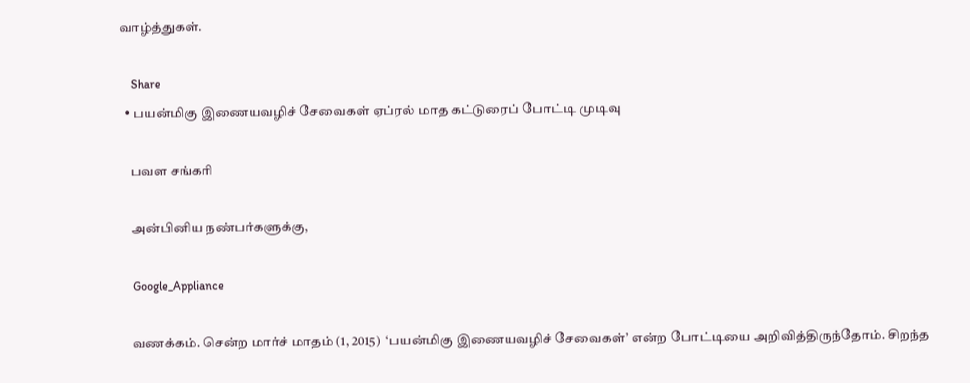வாழ்த்துகள்.

    Share
  • பயன்மிகு இணையவழிச் சேவைகள் ஏப்ரல் மாத கட்டுரைப் போட்டி முடிவு

    பவள சங்கரி

    அன்பினிய நண்பர்களுக்கு,

    Google_Appliance

    வணக்கம். சென்ற மார்ச் மாதம் (1, 2015)  ‘பயன்மிகு இணையவழிச் சேவைகள்’ என்ற போட்டியை அறிவித்திருந்தோம். சிறந்த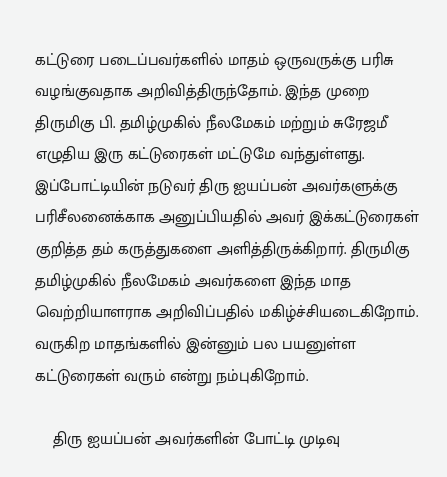கட்டுரை படைப்பவர்களில் மாதம் ஒருவருக்கு பரிசு வழங்குவதாக அறிவித்திருந்தோம். இந்த முறை திருமிகு பி. தமிழ்முகில் நீலமேகம் மற்றும் சுரேஜமீ எழுதிய இரு கட்டுரைகள் மட்டுமே வந்துள்ளது. இப்போட்டியின் நடுவர் திரு ஐயப்பன் அவர்களுக்கு பரிசீலனைக்காக அனுப்பியதில் அவர் இக்கட்டுரைகள் குறித்த தம் கருத்துகளை அளித்திருக்கிறார். திருமிகு தமிழ்முகில் நீலமேகம் அவர்களை இந்த மாத வெற்றியாளராக அறிவிப்பதில் மகிழ்ச்சியடைகிறோம். வருகிற மாதங்களில் இன்னும் பல பயனுள்ள கட்டுரைகள் வரும் என்று நம்புகிறோம்.

    திரு ஐயப்பன் அவர்களின் போட்டி முடிவு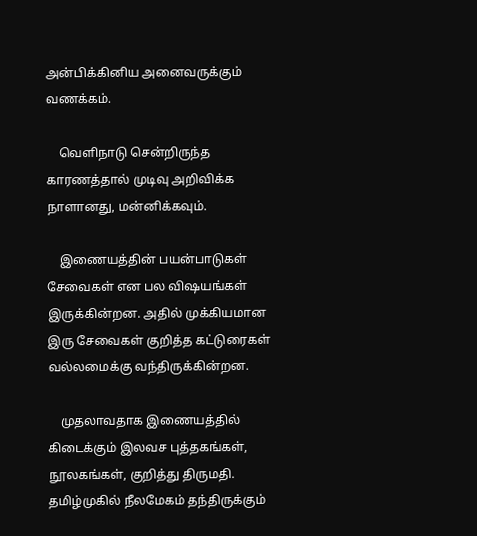அன்பிக்கினிய அனைவருக்கும் வணக்கம்.

    வெளிநாடு சென்றிருந்த காரணத்தால் முடிவு அறிவிக்க நாளானது, மன்னிக்கவும்.

    இணையத்தின் பயன்பாடுகள் சேவைகள் என பல விஷயங்கள் இருக்கின்றன. அதில் முக்கியமான இரு சேவைகள் குறித்த கட்டுரைகள் வல்லமைக்கு வந்திருக்கின்றன.

    முதலாவதாக இணையத்தில் கிடைக்கும் இலவச புத்தகங்கள், நூலகங்கள், குறித்து திருமதி. தமிழ்முகில் நீலமேகம் தந்திருக்கும்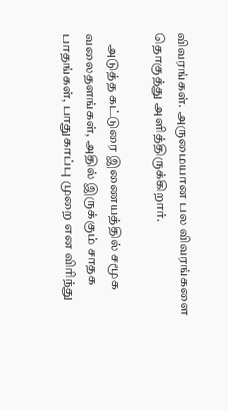விவரங்கள். அருமையான பல விவரங்களை தொகுத்து அளித்திருக்கிறார்.

    அடுத்த கட்டுரை இணையத்தில் சமூக வலைதளங்கள், அதில் இருக்கும் சாதக பாதங்கள், பாதுகாப்பு முறை என விரிந்து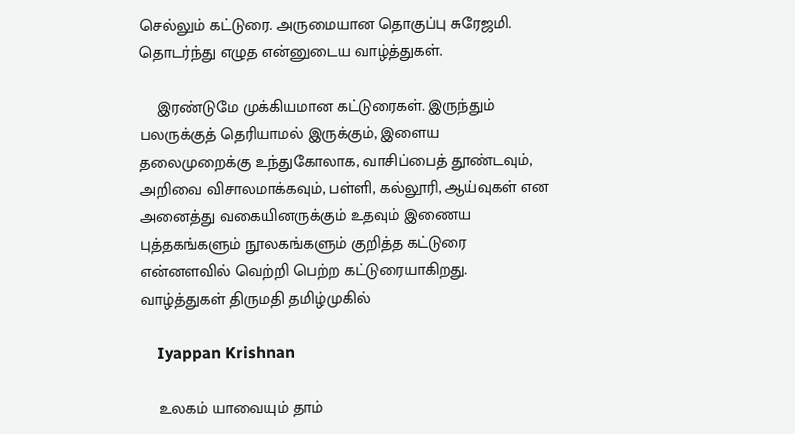செல்லும் கட்டுரை. அருமையான தொகுப்பு சுரேஜமி. தொடர்ந்து எழுத என்னுடைய வாழ்த்துகள்.

    இரண்டுமே முக்கியமான கட்டுரைகள். இருந்தும் பலருக்குத் தெரியாமல் இருக்கும், இளைய தலைமுறைக்கு உந்துகோலாக, வாசிப்பைத் தூண்டவும், அறிவை விசாலமாக்கவும், பள்ளி, கல்லூரி, ஆய்வுகள் என அனைத்து வகையினருக்கும் உதவும் இணைய புத்தகங்களும் நூலகங்களும் குறித்த கட்டுரை என்னளவில் வெற்றி பெற்ற கட்டுரையாகிறது. வாழ்த்துகள் திருமதி தமிழ்முகில்

    Iyappan Krishnan

    உலகம் யாவையும் தாம்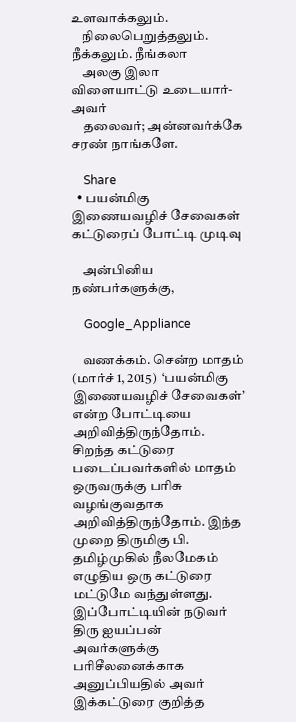உளவாக்கலும்.
    நிலைபெறுத்தலும். நீக்கலும். நீங்கலா
    அலகு இலா விளையாட்டு உடையார்-அவர்
    தலைவர்; அன்னவர்க்கே சரண் நாங்களே.

    Share
  • பயன்மிகு இணையவழிச் சேவைகள் கட்டுரைப் போட்டி முடிவு

    அன்பினிய நண்பர்களுக்கு,

    Google_Appliance

    வணக்கம். சென்ற மாதம் (மார்ச் 1, 2015)  ‘பயன்மிகு இணையவழிச் சேவைகள்’ என்ற போட்டியை அறிவித்திருந்தோம். சிறந்த கட்டுரை படைப்பவர்களில் மாதம் ஒருவருக்கு பரிசு வழங்குவதாக அறிவித்திருந்தோம். இந்த முறை திருமிகு பி. தமிழ்முகில் நீலமேகம் எழுதிய ஒரு கட்டுரை மட்டுமே வந்துள்ளது. இப்போட்டியின் நடுவர் திரு ஐயப்பன் அவர்களுக்கு பரிசீலனைக்காக அனுப்பியதில் அவர் இக்கட்டுரை குறித்த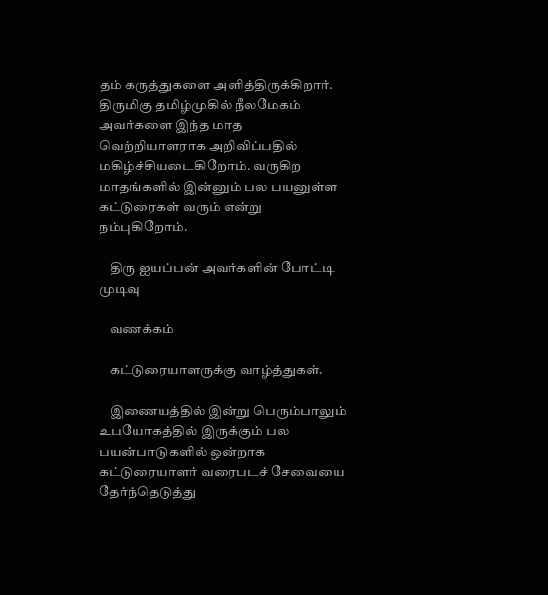தம் கருத்துகளை அளித்திருக்கிறார். திருமிகு தமிழ்முகில் நீலமேகம் அவர்களை இந்த மாத வெற்றியாளராக அறிவிப்பதில் மகிழ்ச்சியடைகிறோம். வருகிற மாதங்களில் இன்னும் பல பயனுள்ள கட்டுரைகள் வரும் என்று நம்புகிறோம்.

    திரு ஐயப்பன் அவர்களின் போட்டி முடிவு

    வணக்கம்

    கட்டுரையாளருக்கு வாழ்த்துகள்.

    இணையத்தில் இன்று பெரும்பாலும் உபயோகத்தில் இருக்கும் பல பயன்பாடுகளில் ஒன்றாக கட்டுரையாளர் வரைபடச் சேவையை தேர்ந்தெடுத்து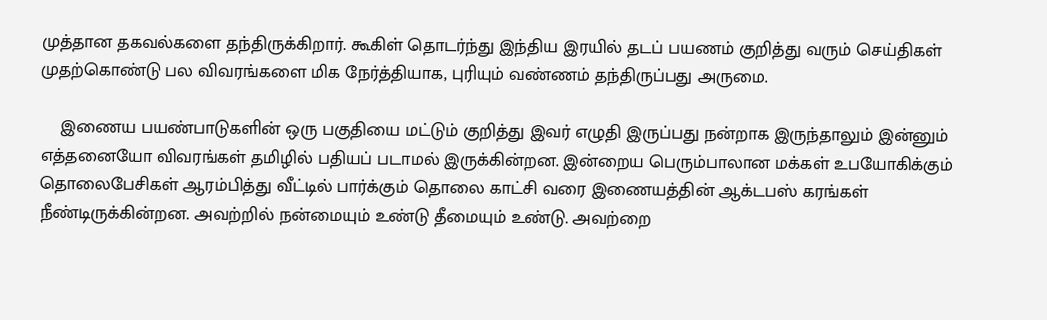முத்தான தகவல்களை தந்திருக்கிறார். கூகிள் தொடர்ந்து இந்திய இரயில் தடப் பயணம் குறித்து வரும் செய்திகள் முதற்கொண்டு பல விவரங்களை மிக நேர்த்தியாக, புரியும் வண்ணம் தந்திருப்பது அருமை.

    இணைய பயண்பாடுகளின் ஒரு பகுதியை மட்டும் குறித்து இவர் எழுதி இருப்பது நன்றாக இருந்தாலும் இன்னும் எத்தனையோ விவரங்கள் தமிழில் பதியப் படாமல் இருக்கின்றன. இன்றைய பெரும்பாலான மக்கள் உபயோகிக்கும் தொலைபேசிகள் ஆரம்பித்து வீட்டில் பார்க்கும் தொலை காட்சி வரை இணையத்தின் ஆக்டபஸ் கரங்கள் நீண்டிருக்கின்றன. அவற்றில் நன்மையும் உண்டு தீமையும் உண்டு. அவற்றை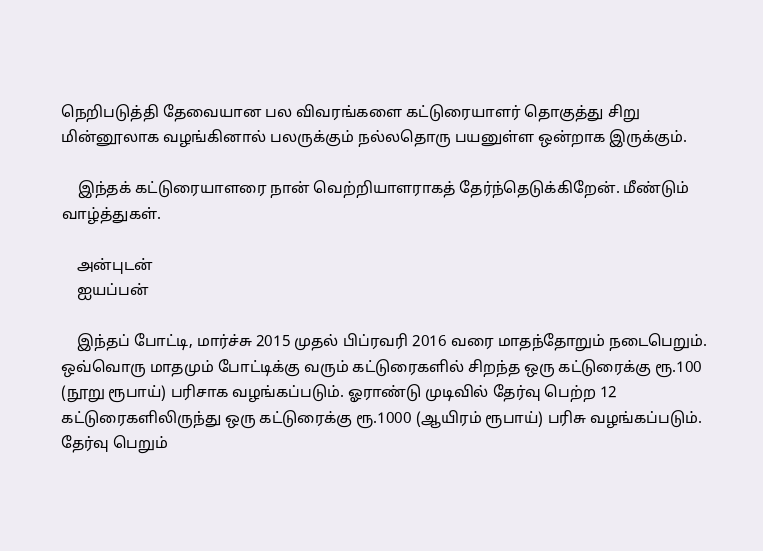நெறிபடுத்தி தேவையான பல விவரங்களை கட்டுரையாளர் தொகுத்து சிறு மின்னூலாக வழங்கினால் பலருக்கும் நல்லதொரு பயனுள்ள ஒன்றாக இருக்கும்.

    இந்தக் கட்டுரையாளரை நான் வெற்றியாளராகத் தேர்ந்தெடுக்கிறேன். மீண்டும் வாழ்த்துகள்.

    அன்புடன்
    ஐயப்பன்

    இந்தப் போட்டி, மார்ச்சு 2015 முதல் பிப்ரவரி 2016 வரை மாதந்தோறும் நடைபெறும். ஒவ்வொரு மாதமும் போட்டிக்கு வரும் கட்டுரைகளில் சிறந்த ஒரு கட்டுரைக்கு ரூ.100 (நூறு ரூபாய்) பரிசாக வழங்கப்படும். ஓராண்டு முடிவில் தேர்வு பெற்ற 12 கட்டுரைகளிலிருந்து ஒரு கட்டுரைக்கு ரூ.1000 (ஆயிரம் ரூபாய்) பரிசு வழங்கப்படும். தேர்வு பெறும்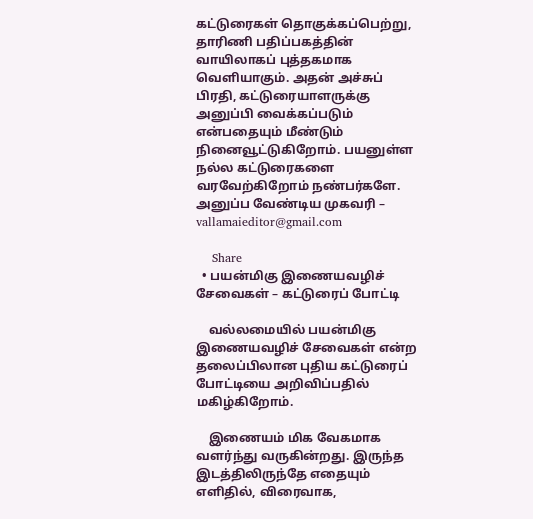கட்டுரைகள் தொகுக்கப்பெற்று, தாரிணி பதிப்பகத்தின் வாயிலாகப் புத்தகமாக வெளியாகும். அதன் அச்சுப் பிரதி, கட்டுரையாளருக்கு அனுப்பி வைக்கப்படும் என்பதையும் மீண்டும் நினைவூட்டுகிறோம். பயனுள்ள நல்ல கட்டுரைகளை வரவேற்கிறோம் நண்பர்களே. அனுப்ப வேண்டிய முகவரி – vallamaieditor@gmail.com

    Share
  • பயன்மிகு இணையவழிச் சேவைகள் – கட்டுரைப் போட்டி

    வல்லமையில் பயன்மிகு இணையவழிச் சேவைகள் என்ற தலைப்பிலான புதிய கட்டுரைப் போட்டியை அறிவிப்பதில் மகிழ்கிறோம்.

    இணையம் மிக வேகமாக வளர்ந்து வருகின்றது. இருந்த இடத்திலிருந்தே எதையும் எளிதில், விரைவாக,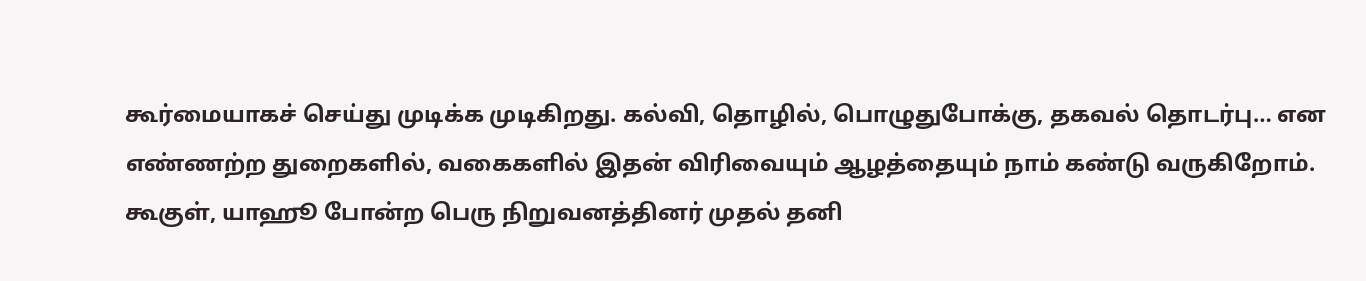கூர்மையாகச் செய்து முடிக்க முடிகிறது. கல்வி, தொழில், பொழுதுபோக்கு, தகவல் தொடர்பு… என எண்ணற்ற துறைகளில், வகைகளில் இதன் விரிவையும் ஆழத்தையும் நாம் கண்டு வருகிறோம். கூகுள், யாஹூ போன்ற பெரு நிறுவனத்தினர் முதல் தனி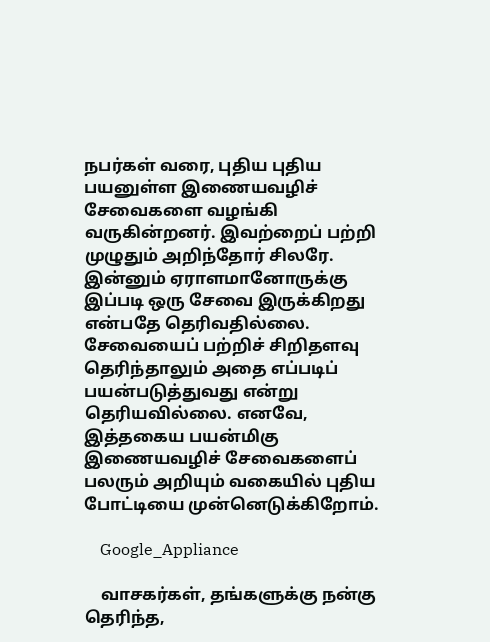நபர்கள் வரை, புதிய புதிய பயனுள்ள இணையவழிச் சேவைகளை வழங்கி வருகின்றனர். இவற்றைப் பற்றி முழுதும் அறிந்தோர் சிலரே. இன்னும் ஏராளமானோருக்கு இப்படி ஒரு சேவை இருக்கிறது என்பதே தெரிவதில்லை. சேவையைப் பற்றிச் சிறிதளவு தெரிந்தாலும் அதை எப்படிப் பயன்படுத்துவது என்று தெரியவில்லை. எனவே, இத்தகைய பயன்மிகு இணையவழிச் சேவைகளைப் பலரும் அறியும் வகையில் புதிய போட்டியை முன்னெடுக்கிறோம்.

    Google_Appliance

    வாசகர்கள், தங்களுக்கு நன்கு தெரிந்த,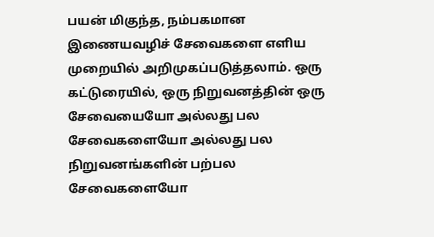பயன் மிகுந்த, நம்பகமான இணையவழிச் சேவைகளை எளிய முறையில் அறிமுகப்படுத்தலாம். ஒரு கட்டுரையில், ஒரு நிறுவனத்தின் ஒரு சேவையையோ அல்லது பல சேவைகளையோ அல்லது பல நிறுவனங்களின் பற்பல சேவைகளையோ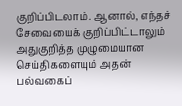குறிப்பிடலாம். ஆனால், எந்தச் சேவையைக் குறிப்பிட்டாலும் அதுகுறித்த முழுமையான செய்திகளையும் அதன் பல்வகைப்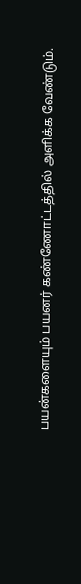பயன்களையும் பயனர் கண்ணோட்டத்தில் அளிக்க வேண்டும்.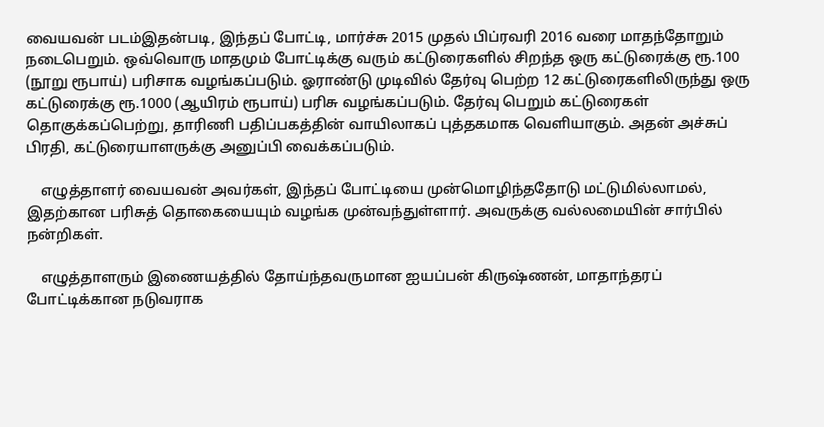வையவன் படம்இதன்படி, இந்தப் போட்டி, மார்ச்சு 2015 முதல் பிப்ரவரி 2016 வரை மாதந்தோறும் நடைபெறும். ஒவ்வொரு மாதமும் போட்டிக்கு வரும் கட்டுரைகளில் சிறந்த ஒரு கட்டுரைக்கு ரூ.100 (நூறு ரூபாய்) பரிசாக வழங்கப்படும். ஓராண்டு முடிவில் தேர்வு பெற்ற 12 கட்டுரைகளிலிருந்து ஒரு கட்டுரைக்கு ரூ.1000 (ஆயிரம் ரூபாய்) பரிசு வழங்கப்படும். தேர்வு பெறும் கட்டுரைகள் தொகுக்கப்பெற்று, தாரிணி பதிப்பகத்தின் வாயிலாகப் புத்தகமாக வெளியாகும். அதன் அச்சுப் பிரதி, கட்டுரையாளருக்கு அனுப்பி வைக்கப்படும்.

    எழுத்தாளர் வையவன் அவர்கள், இந்தப் போட்டியை முன்மொழிந்ததோடு மட்டுமில்லாமல், இதற்கான பரிசுத் தொகையையும் வழங்க முன்வந்துள்ளார். அவருக்கு வல்லமையின் சார்பில் நன்றிகள்.

    எழுத்தாளரும் இணையத்தில் தோய்ந்தவருமான ஐயப்பன் கிருஷ்ணன், மாதாந்தரப் போட்டிக்கான நடுவராக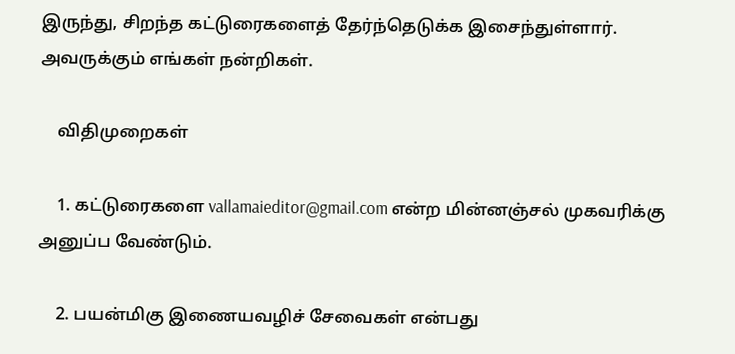இருந்து, சிறந்த கட்டுரைகளைத் தேர்ந்தெடுக்க இசைந்துள்ளார். அவருக்கும் எங்கள் நன்றிகள்.

    விதிமுறைகள்

    1. கட்டுரைகளை vallamaieditor@gmail.com என்ற மின்னஞ்சல் முகவரிக்கு அனுப்ப வேண்டும்.

    2. பயன்மிகு இணையவழிச் சேவைகள் என்பது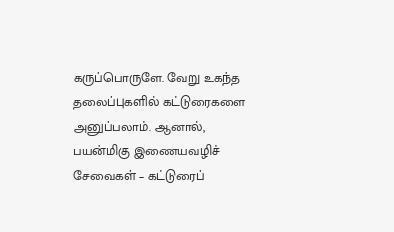கருப்பொருளே. வேறு உகந்த தலைப்புகளில் கட்டுரைகளை அனுப்பலாம். ஆனால், பயன்மிகு இணையவழிச் சேவைகள் – கட்டுரைப்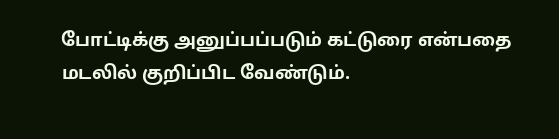போட்டிக்கு அனுப்பப்படும் கட்டுரை என்பதை மடலில் குறிப்பிட வேண்டும்.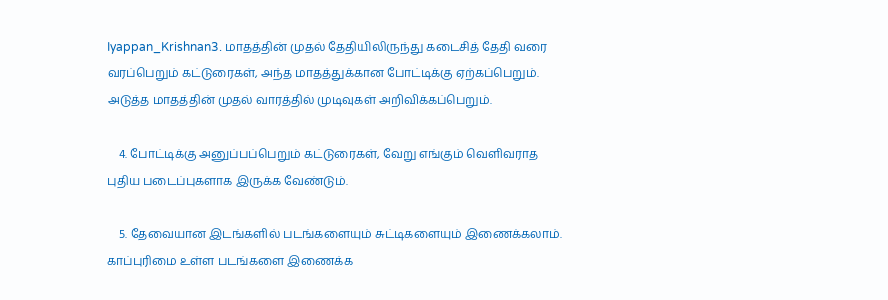Iyappan_Krishnan3. மாதத்தின் முதல் தேதியிலிருந்து கடைசித் தேதி வரை வரப்பெறும் கட்டுரைகள், அந்த மாதத்துக்கான போட்டிக்கு ஏற்கப்பெறும். அடுத்த மாதத்தின் முதல் வாரத்தில் முடிவுகள் அறிவிக்கப்பெறும்.

    4. போட்டிக்கு அனுப்பப்பெறும் கட்டுரைகள், வேறு எங்கும் வெளிவராத புதிய படைப்புகளாக இருக்க வேண்டும்.

    5. தேவையான இடங்களில் படங்களையும் சுட்டிகளையும் இணைக்கலாம். காப்புரிமை உள்ள படங்களை இணைக்க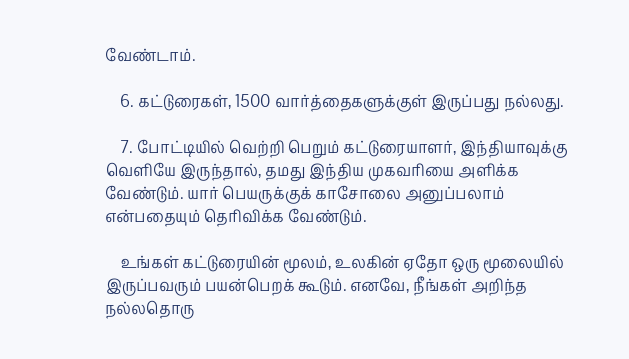வேண்டாம்.

    6. கட்டுரைகள், 1500 வார்த்தைகளுக்குள் இருப்பது நல்லது.

    7. போட்டியில் வெற்றி பெறும் கட்டுரையாளர், இந்தியாவுக்கு வெளியே இருந்தால், தமது இந்திய முகவரியை அளிக்க வேண்டும். யார் பெயருக்குக் காசோலை அனுப்பலாம் என்பதையும் தெரிவிக்க வேண்டும்.

    உங்கள் கட்டுரையின் மூலம், உலகின் ஏதோ ஒரு மூலையில் இருப்பவரும் பயன்பெறக் கூடும். எனவே, நீங்கள் அறிந்த நல்லதொரு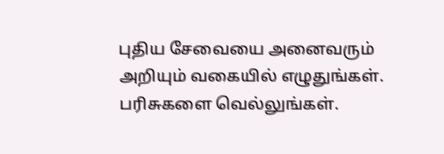புதிய சேவையை அனைவரும் அறியும் வகையில் எழுதுங்கள். பரிசுகளை வெல்லுங்கள்.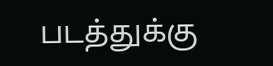படத்துக்கு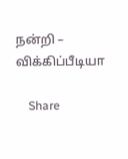நன்றி – விக்கிப்பீடியா

    Share